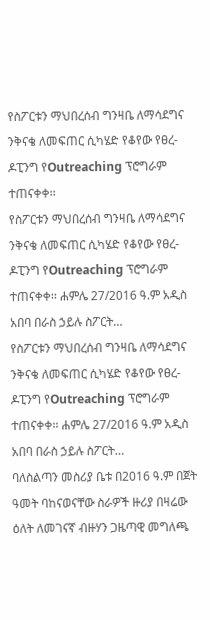የስፖርቱን ማህበረሰብ ግንዛቤ ለማሳደግና ንቅናቄ ለመፍጠር ሲካሄድ የቆየው የፀረ-ዶፒንግ የOutreaching ፕሮግራም ተጠናቀቀ፡፡
የስፖርቱን ማህበረሰብ ግንዛቤ ለማሳደግና ንቅናቄ ለመፍጠር ሲካሄድ የቆየው የፀረ-ዶፒንግ የOutreaching ፕሮግራም ተጠናቀቀ፡፡ ሐምሌ 27/2016 ዓ.ም አዲስ አበባ በራስ ኃይሉ ስፖርት…
የስፖርቱን ማህበረሰብ ግንዛቤ ለማሳደግና ንቅናቄ ለመፍጠር ሲካሄድ የቆየው የፀረ-ዶፒንግ የOutreaching ፕሮግራም ተጠናቀቀ፡፡ ሐምሌ 27/2016 ዓ.ም አዲስ አበባ በራስ ኃይሉ ስፖርት…
ባለስልጣን መስሪያ ቤቱ በ2016 ዓ.ም በጀት ዓመት ባከናወናቸው ስራዎች ዙሪያ በዛሬው ዕለት ለመገናኛ ብዙሃን ጋዜጣዊ መግለጫ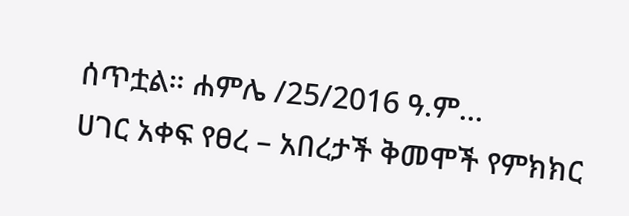ሰጥቷል። ሐምሌ /25/2016 ዓ.ም…
ሀገር አቀፍ የፀረ – አበረታች ቅመሞች የምክክር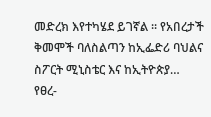መድረክ እየተካሄደ ይገኛል ፡፡ የአበረታች ቅመሞች ባለስልጣን ከኢፌድሪ ባህልና ስፖርት ሚኒስቴር እና ከኢትዮጵያ…
የፀረ-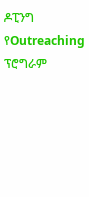ዶፒንግ የOutreaching ፕሮግራም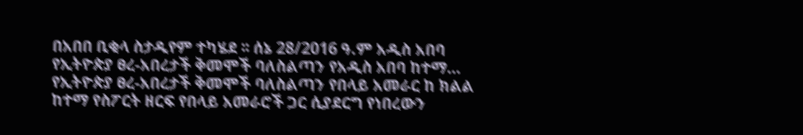በአበበ ቢቂላ ስታዲየም ተካሄደ ፡፡ ሰኔ 28/2016 ዓ.ም አዲስ አበባ የኢትዮጵያ ፀረ-አበረታች ቅመሞች ባለስልጣን የአዲስ አበባ ከተማ…
የኢትዮጵያ ፀረ-አበረታች ቅመሞች ባለስልጣን የበላይ አመራር ከ ክልል ከተማ የስፖርት ዘርፍ የበላይ አመራሮች ጋር ሲያደርግ የነበረውን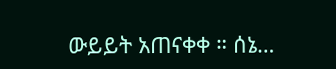ውይይት አጠናቀቀ ። ሰኔ…